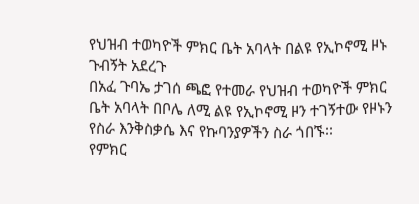የህዝብ ተወካዮች ምክር ቤት አባላት በልዩ የኢኮኖሚ ዞኑ ጉብኝት አደረጉ
በአፈ ጉባኤ ታገሰ ጫፎ የተመራ የህዝብ ተወካዮች ምክር ቤት አባላት በቦሌ ለሚ ልዩ የኢኮኖሚ ዞን ተገኝተው የዞኑን የስራ እንቅስቃሴ እና የኩባንያዎችን ስራ ጎበኙ፡፡
የምክር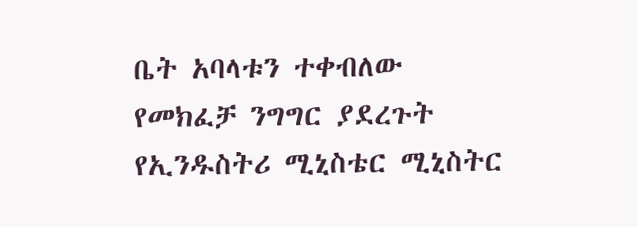ቤት አባላቱን ተቀብለው የመክፈቻ ንግግር ያደረጉት የኢንዱስትሪ ሚኒስቴር ሚኒስትር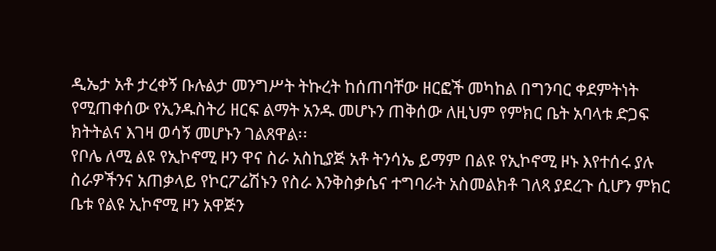ዲኤታ አቶ ታረቀኝ ቡሉልታ መንግሥት ትኩረት ከሰጠባቸው ዘርፎች መካከል በግንባር ቀደምትነት የሚጠቀሰው የኢንዱስትሪ ዘርፍ ልማት አንዱ መሆኑን ጠቅሰው ለዚህም የምክር ቤት አባላቱ ድጋፍ ክትትልና እገዛ ወሳኝ መሆኑን ገልጸዋል፡፡
የቦሌ ለሚ ልዩ የኢኮኖሚ ዞን ዋና ስራ አስኪያጅ አቶ ትንሳኤ ይማም በልዩ የኢኮኖሚ ዞኑ እየተሰሩ ያሉ ስራዎችንና አጠቃላይ የኮርፖሬሽኑን የስራ እንቅስቃሴና ተግባራት አስመልክቶ ገለጻ ያደረጉ ሲሆን ምክር ቤቱ የልዩ ኢኮኖሚ ዞን አዋጅን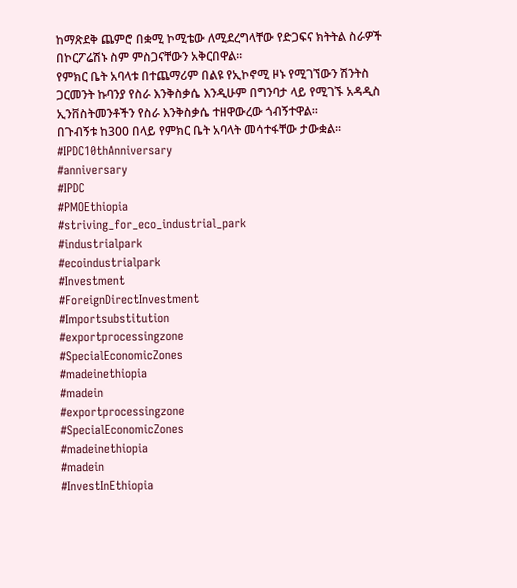ከማጽደቅ ጨምሮ በቋሚ ኮሚቴው ለሚደረግላቸው የድጋፍና ክትትል ስራዎች በኮርፖሬሽኑ ስም ምስጋናቸውን አቅርበዋል፡፡
የምክር ቤት አባላቱ በተጨማሪም በልዩ የኢኮኖሚ ዞኑ የሚገኘውን ሽንትስ ጋርመንት ኩባንያ የስራ እንቅስቃሴ እንዲሁም በግንባታ ላይ የሚገኙ አዳዲስ ኢንቨስትመንቶችን የስራ እንቅስቃሴ ተዘዋውረው ጎብኝተዋል፡፡
በጉብኝቱ ከ300 በላይ የምክር ቤት አባላት መሳተፋቸው ታውቋል፡፡
#IPDC10thAnniversary
#anniversary
#IPDC
#PMOEthiopia
#striving_for_eco_industrial_park
#industrialpark
#ecoindustrialpark
#Investment
#ForeignDirectInvestment
#Importsubstitution
#exportprocessingzone
#SpecialEconomicZones
#madeinethiopia
#madein
#exportprocessingzone
#SpecialEconomicZones
#madeinethiopia
#madein
#InvestInEthiopia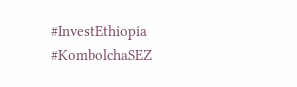#InvestEthiopia
#KombolchaSEZ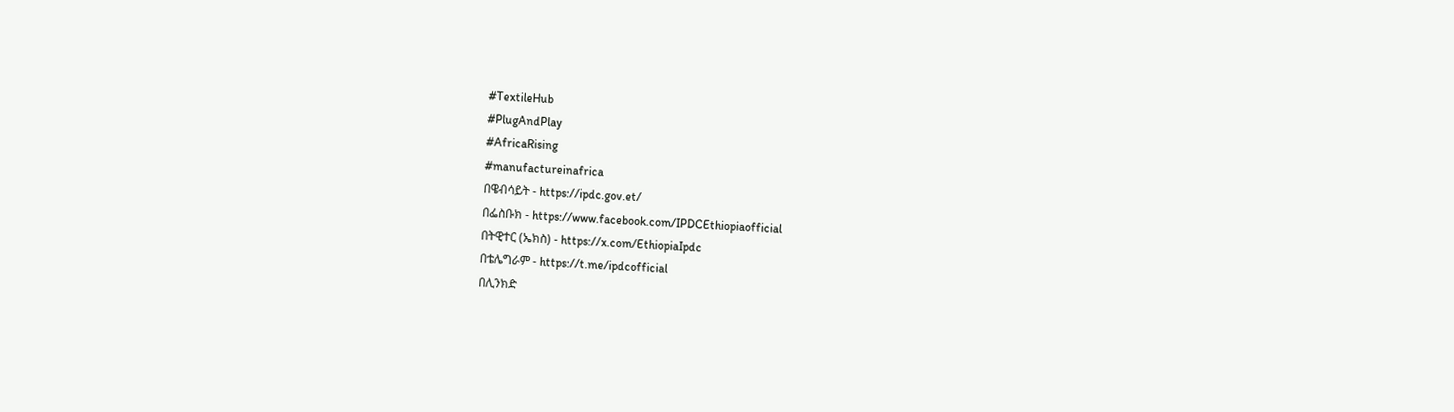#TextileHub
#PlugAndPlay
#AfricaRising
#manufactureinafrica
በዌብሳይት - https://ipdc.gov.et/
በፌስቡክ - https://www.facebook.com/IPDCEthiopiaofficial
በትዊተር (ኤክስ) - https://x.com/EthiopiaIpdc
በቴሌግራም - https://t.me/ipdcofficial
በሊንክድ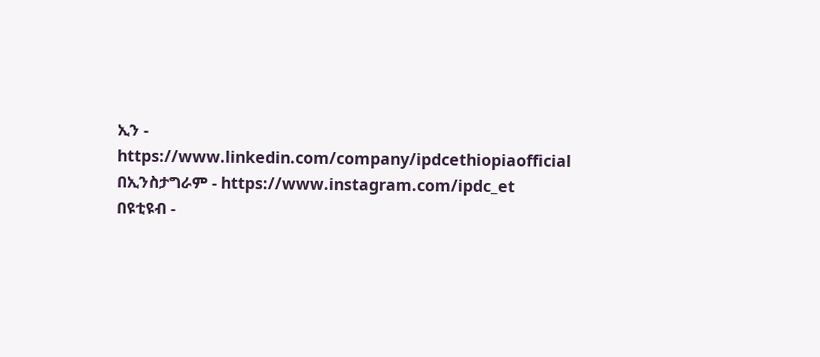ኢን - https://www.linkedin.com/company/ipdcethiopiaofficial
በኢንስታግራም - https://www.instagram.com/ipdc_et
በዩቲዩብ -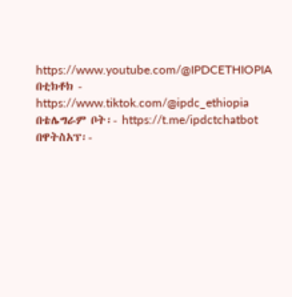https://www.youtube.com/@IPDCETHIOPIA
በቲክቶክ - https://www.tiktok.com/@ipdc_ethiopia
በቴሌግራም ቦት፡- https://t.me/ipdctchatbot
በዋትስአፕ፡-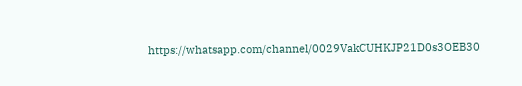https://whatsapp.com/channel/0029VakCUHKJP21D0s3OEB30